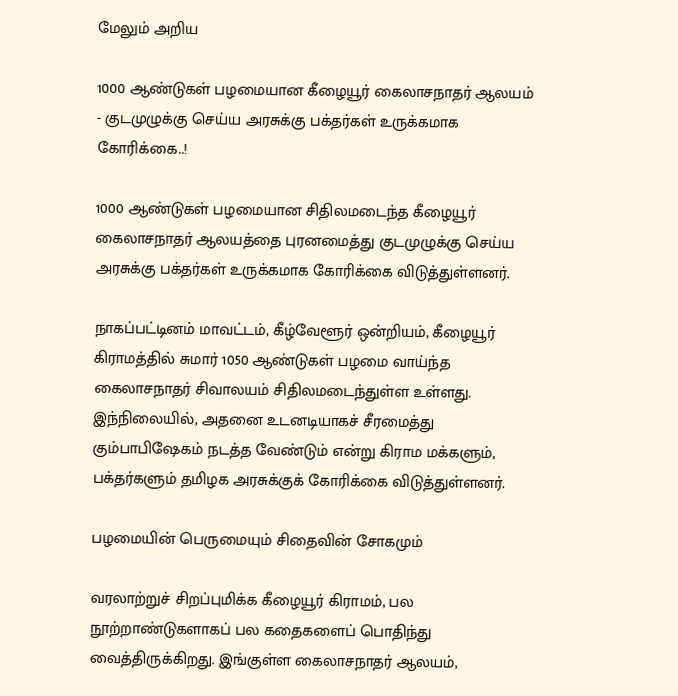மேலும் அறிய

1000 ஆண்டுகள் பழமையான கீழையூர் கைலாசநாதர் ஆலயம் - குடமுழுக்கு செய்ய அரசுக்கு பக்தர்கள் உருக்கமாக கோரிக்கை..!

1000 ஆண்டுகள் பழமையான சிதிலமடைந்த கீழையூர் கைலாசநாதர் ஆலயத்தை புரனமைத்து குடமுழுக்கு செய்ய அரசுக்கு பக்தர்கள் உருக்கமாக கோரிக்கை விடுத்துள்ளனர்.

நாகப்பட்டினம் மாவட்டம், கீழ்வேளூர் ஒன்றியம், கீழையூர் கிராமத்தில் சுமார் 1050 ஆண்டுகள் பழமை வாய்ந்த கைலாசநாதர் சிவாலயம் சிதிலமடைந்துள்ள உள்ளது. இந்நிலையில், அதனை உடனடியாகச் சீரமைத்து கும்பாபிஷேகம் நடத்த வேண்டும் என்று கிராம மக்களும், பக்தர்களும் தமிழக அரசுக்குக் கோரிக்கை விடுத்துள்ளனர்.

பழமையின் பெருமையும் சிதைவின் சோகமும்

வரலாற்றுச் சிறப்புமிக்க கீழையூர் கிராமம், பல நூற்றாண்டுகளாகப் பல கதைகளைப் பொதிந்து வைத்திருக்கிறது. இங்குள்ள கைலாசநாதர் ஆலயம்,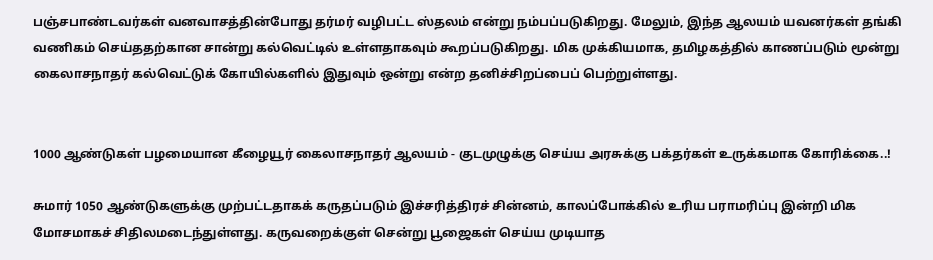பஞ்சபாண்டவர்கள் வனவாசத்தின்போது தர்மர் வழிபட்ட ஸ்தலம் என்று நம்பப்படுகிறது. மேலும், இந்த ஆலயம் யவனர்கள் தங்கி வணிகம் செய்ததற்கான சான்று கல்வெட்டில் உள்ளதாகவும் கூறப்படுகிறது. மிக முக்கியமாக, தமிழகத்தில் காணப்படும் மூன்று கைலாசநாதர் கல்வெட்டுக் கோயில்களில் இதுவும் ஒன்று என்ற தனிச்சிறப்பைப் பெற்றுள்ளது.


1000 ஆண்டுகள் பழமையான கீழையூர் கைலாசநாதர் ஆலயம் - குடமுழுக்கு செய்ய அரசுக்கு பக்தர்கள் உருக்கமாக கோரிக்கை..!

சுமார் 1050 ஆண்டுகளுக்கு முற்பட்டதாகக் கருதப்படும் இச்சரித்திரச் சின்னம், காலப்போக்கில் உரிய பராமரிப்பு இன்றி மிக மோசமாகச் சிதிலமடைந்துள்ளது. கருவறைக்குள் சென்று பூஜைகள் செய்ய முடியாத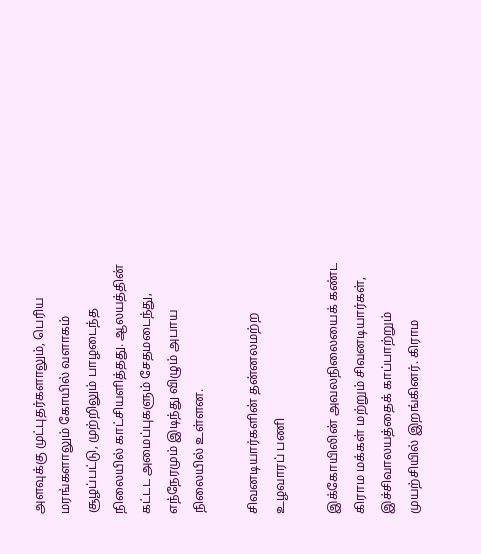அளவுக்கு முட்புதர்களாலும், பெரிய மரங்களாலும் கோயில் வளாகம் சூழப்பட்டு, முற்றிலும் பாழடைந்த நிலையில் காட்சியளித்தது. ஆலயத்தின் கட்டட அமைப்புகளும் சேதமடைந்து, எந்நேரமும் இடிந்து விழும் அபாய நிலையில் உள்ளன.

சிவனடியார்களின் தன்னலமற்ற உழவாரப் பணி

இக்கோயிலின் அவலநிலையைக் கண்ட கிராம மக்கள் மற்றும் சிவனடியார்கள், இச்சிவாலயத்தைக் காப்பாற்றும் முயற்சியில் இறங்கினர். கிராம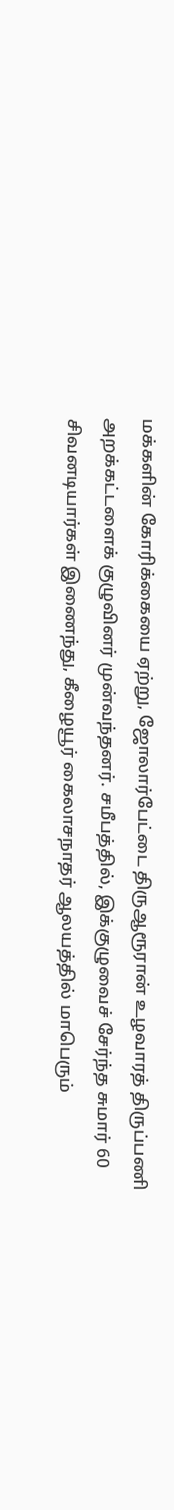மக்களின் கோரிக்கையை ஏற்று, ஜோலார்பேட்டை திருஆரூரான் உழவாரத் திருப்பணி அறக்கட்டளைக் குழுவினர் முன்வந்தனர். சமீபத்தில், இக்குழுவைச் சேர்ந்த சுமார் 60 சிவனடியார்கள் இணைந்து, கீழையூர் கைலாசநாதர் ஆலயத்தில் மாபெரும்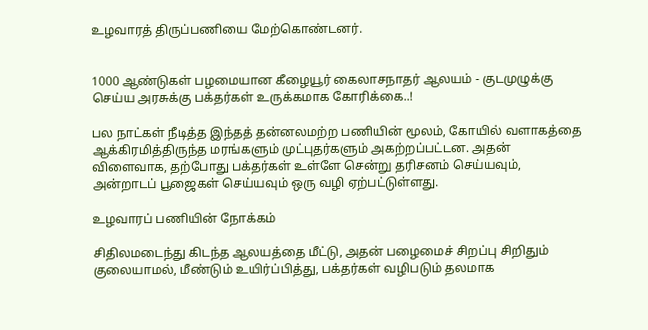உழவாரத் திருப்பணியை மேற்கொண்டனர்.


1000 ஆண்டுகள் பழமையான கீழையூர் கைலாசநாதர் ஆலயம் - குடமுழுக்கு செய்ய அரசுக்கு பக்தர்கள் உருக்கமாக கோரிக்கை..!

பல நாட்கள் நீடித்த இந்தத் தன்னலமற்ற பணியின் மூலம், கோயில் வளாகத்தை ஆக்கிரமித்திருந்த மரங்களும் முட்புதர்களும் அகற்றப்பட்டன. அதன் விளைவாக, தற்போது பக்தர்கள் உள்ளே சென்று தரிசனம் செய்யவும், அன்றாடப் பூஜைகள் செய்யவும் ஒரு வழி ஏற்பட்டுள்ளது.

உழவாரப் பணியின் நோக்கம்

சிதிலமடைந்து கிடந்த ஆலயத்தை மீட்டு, அதன் பழைமைச் சிறப்பு சிறிதும் குலையாமல், மீண்டும் உயிர்ப்பித்து, பக்தர்கள் வழிபடும் தலமாக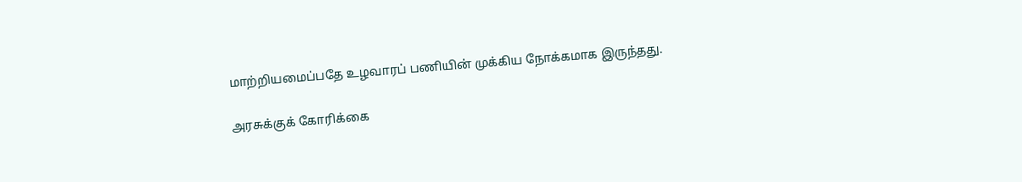மாற்றியமைப்பதே உழவாரப் பணியின் முக்கிய நோக்கமாக இருந்தது.

அரசுக்குக் கோரிக்கை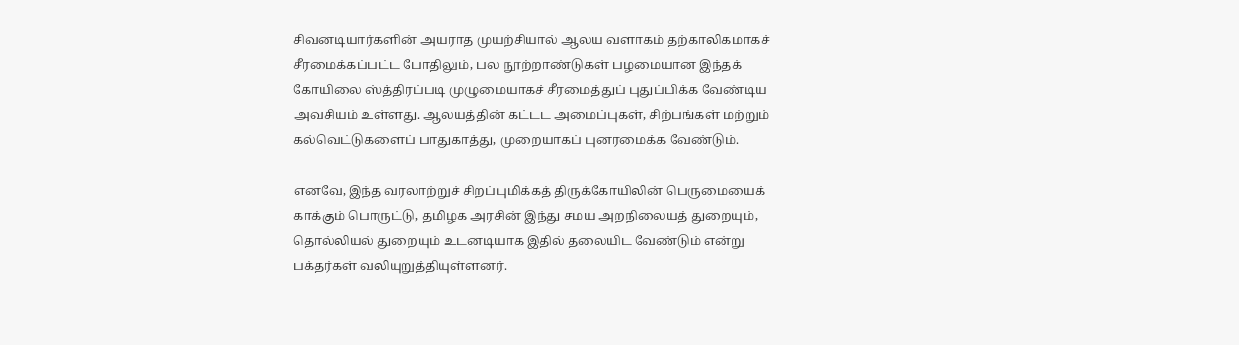சிவனடியார்களின் அயராத முயற்சியால் ஆலய வளாகம் தற்காலிகமாகச் சீரமைக்கப்பட்ட போதிலும், பல நூற்றாண்டுகள் பழமையான இந்தக் கோயிலை ஸ்த்திரப்படி முழுமையாகச் சீரமைத்துப் புதுப்பிக்க வேண்டிய அவசியம் உள்ளது. ஆலயத்தின் கட்டட அமைப்புகள், சிற்பங்கள் மற்றும் கல்வெட்டுகளைப் பாதுகாத்து, முறையாகப் புனரமைக்க வேண்டும்.

எனவே, இந்த வரலாற்றுச் சிறப்புமிக்கத் திருக்கோயிலின் பெருமையைக் காக்கும் பொருட்டு, தமிழக அரசின் இந்து சமய அறநிலையத் துறையும், தொல்லியல் துறையும் உடனடியாக இதில் தலையிட வேண்டும் என்று பக்தர்கள் வலியுறுத்தியுள்ளனர்.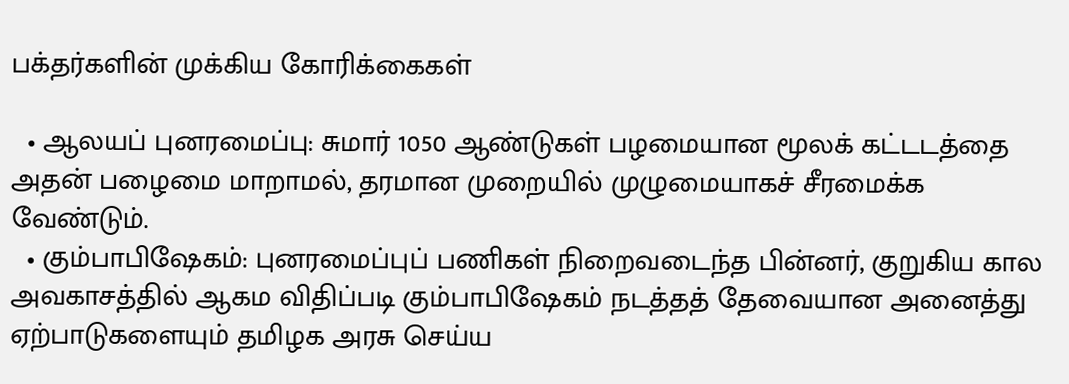பக்தர்களின் முக்கிய கோரிக்கைகள்

  • ஆலயப் புனரமைப்பு: சுமார் 1050 ஆண்டுகள் பழமையான மூலக் கட்டடத்தை அதன் பழைமை மாறாமல், தரமான முறையில் முழுமையாகச் சீரமைக்க வேண்டும்.
  • கும்பாபிஷேகம்: புனரமைப்புப் பணிகள் நிறைவடைந்த பின்னர், குறுகிய கால அவகாசத்தில் ஆகம விதிப்படி கும்பாபிஷேகம் நடத்தத் தேவையான அனைத்து ஏற்பாடுகளையும் தமிழக அரசு செய்ய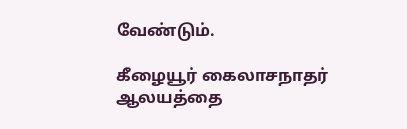வேண்டும்.

கீழையூர் கைலாசநாதர் ஆலயத்தை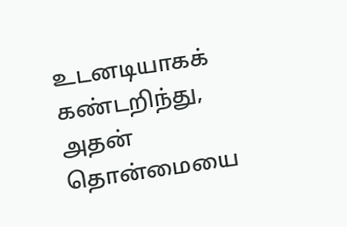உடனடியாகக் கண்டறிந்து, அதன் தொன்மையை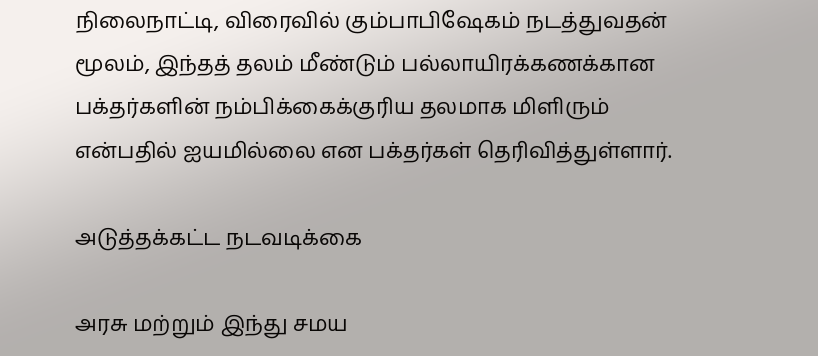நிலைநாட்டி, விரைவில் கும்பாபிஷேகம் நடத்துவதன் மூலம், இந்தத் தலம் மீண்டும் பல்லாயிரக்கணக்கான பக்தர்களின் நம்பிக்கைக்குரிய தலமாக மிளிரும் என்பதில் ஐயமில்லை என பக்தர்கள் தெரிவித்துள்ளார்.

அடுத்தக்கட்ட நடவடிக்கை

அரசு மற்றும் இந்து சமய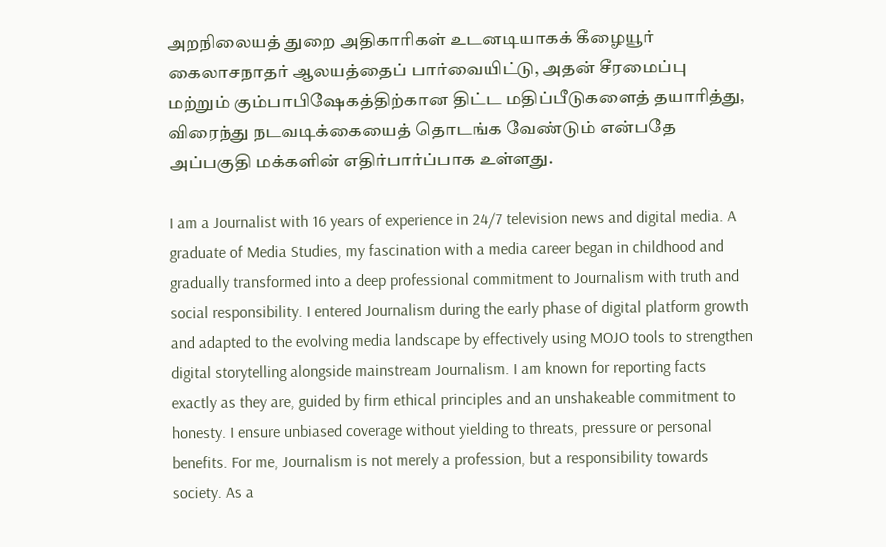அறநிலையத் துறை அதிகாரிகள் உடனடியாகக் கீழையூர் கைலாசநாதர் ஆலயத்தைப் பார்வையிட்டு, அதன் சீரமைப்பு மற்றும் கும்பாபிஷேகத்திற்கான திட்ட மதிப்பீடுகளைத் தயாரித்து, விரைந்து நடவடிக்கையைத் தொடங்க வேண்டும் என்பதே அப்பகுதி மக்களின் எதிர்பார்ப்பாக உள்ளது.

I am a Journalist with 16 years of experience in 24/7 television news and digital media. A graduate of Media Studies, my fascination with a media career began in childhood and gradually transformed into a deep professional commitment to Journalism with truth and social responsibility. I entered Journalism during the early phase of digital platform growth and adapted to the evolving media landscape by effectively using MOJO tools to strengthen digital storytelling alongside mainstream Journalism. I am known for reporting facts exactly as they are, guided by firm ethical principles and an unshakeable commitment to honesty. I ensure unbiased coverage without yielding to threats, pressure or personal benefits. For me, Journalism is not merely a profession, but a responsibility towards society. As a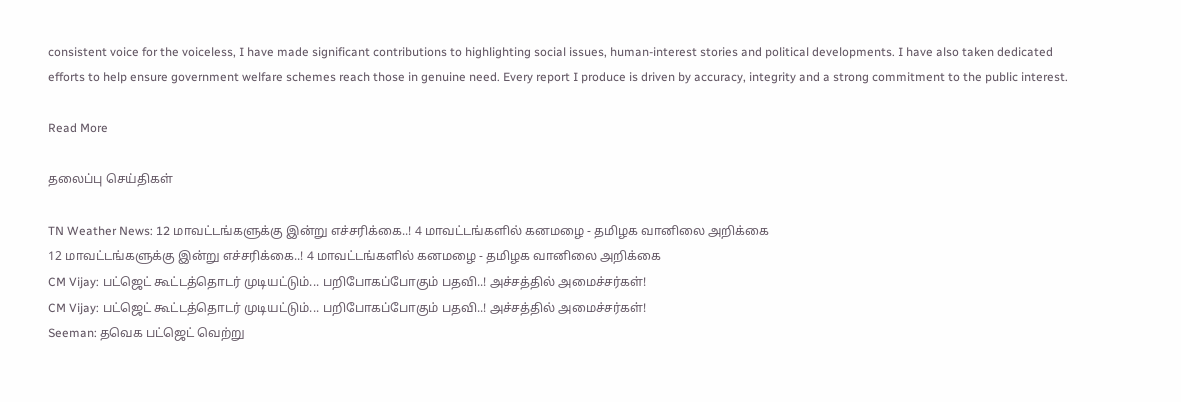consistent voice for the voiceless, I have made significant contributions to highlighting social issues, human-interest stories and political developments. I have also taken dedicated efforts to help ensure government welfare schemes reach those in genuine need. Every report I produce is driven by accuracy, integrity and a strong commitment to the public interest.

Read More

தலைப்பு செய்திகள்

TN Weather News: 12 மாவட்டங்களுக்கு இன்று எச்சரிக்கை..! 4 மாவட்டங்களில் கனமழை - தமிழக வானிலை அறிக்கை
12 மாவட்டங்களுக்கு இன்று எச்சரிக்கை..! 4 மாவட்டங்களில் கனமழை - தமிழக வானிலை அறிக்கை
CM Vijay: பட்ஜெட் கூட்டத்தொடர் முடியட்டும்... பறிபோகப்போகும் பதவி..! அச்சத்தில் அமைச்சர்கள்!
CM Vijay: பட்ஜெட் கூட்டத்தொடர் முடியட்டும்... பறிபோகப்போகும் பதவி..! அச்சத்தில் அமைச்சர்கள்!
Seeman: தவெக பட்ஜெட் வெற்று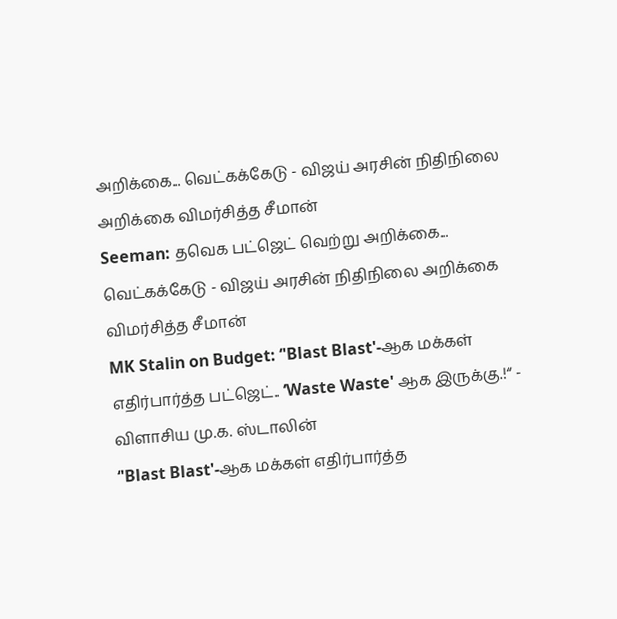அறிக்கை... வெட்கக்கேடு - விஜய் அரசின் நிதிநிலை அறிக்கை விமர்சித்த சீமான்
Seeman: தவெக பட்ஜெட் வெற்று அறிக்கை... வெட்கக்கேடு - விஜய் அரசின் நிதிநிலை அறிக்கை விமர்சித்த சீமான்
MK Stalin on Budget: ‘'Blast Blast'-ஆக மக்கள் எதிர்பார்த்த பட்ஜெட்.. ‘Waste Waste' ஆக இருக்கு.!“ - விளாசிய மு.க. ஸ்டாலின்
‘'Blast Blast'-ஆக மக்கள் எதிர்பார்த்த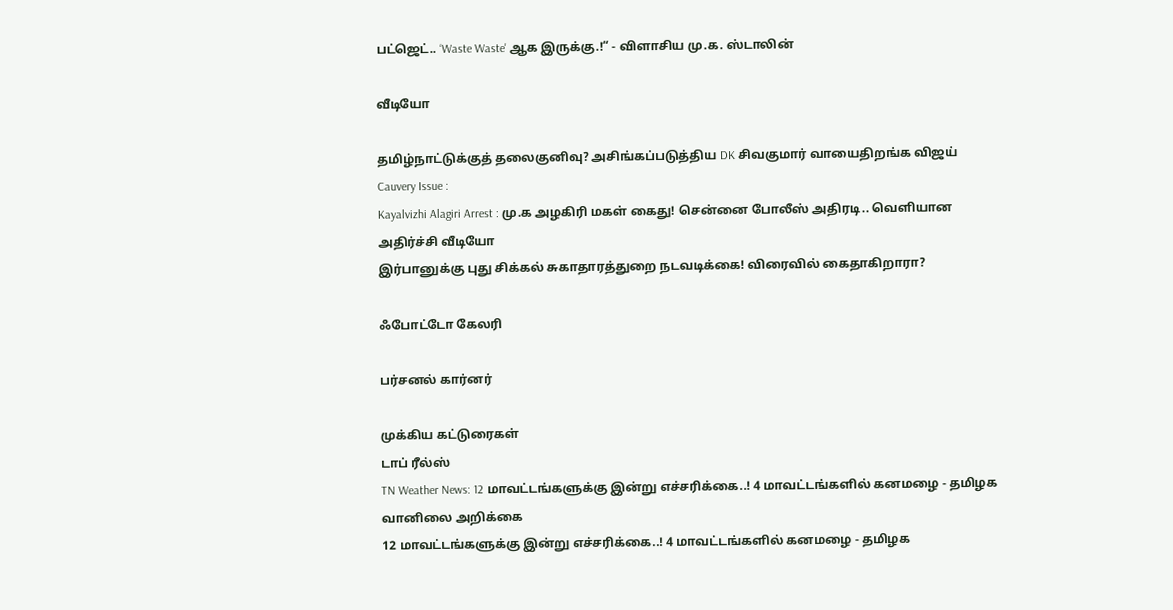பட்ஜெட்.. ‘Waste Waste' ஆக இருக்கு.!“ - விளாசிய மு.க. ஸ்டாலின்

வீடியோ

தமிழ்நாட்டுக்குத் தலைகுனிவு? அசிங்கப்படுத்திய DK சிவகுமார் வாயைதிறங்க விஜய்
Cauvery Issue :
Kayalvizhi Alagiri Arrest : மு.க அழகிரி மகள் கைது! சென்னை போலீஸ் அதிரடி.. வெளியான அதிர்ச்சி வீடியோ
இர்பானுக்கு புது சிக்கல் சுகாதாரத்துறை நடவடிக்கை! விரைவில் கைதாகிறாரா?

ஃபோட்டோ கேலரி

பர்சனல் கார்னர்

முக்கிய கட்டுரைகள்
டாப் ரீல்ஸ்
TN Weather News: 12 மாவட்டங்களுக்கு இன்று எச்சரிக்கை..! 4 மாவட்டங்களில் கனமழை - தமிழக வானிலை அறிக்கை
12 மாவட்டங்களுக்கு இன்று எச்சரிக்கை..! 4 மாவட்டங்களில் கனமழை - தமிழக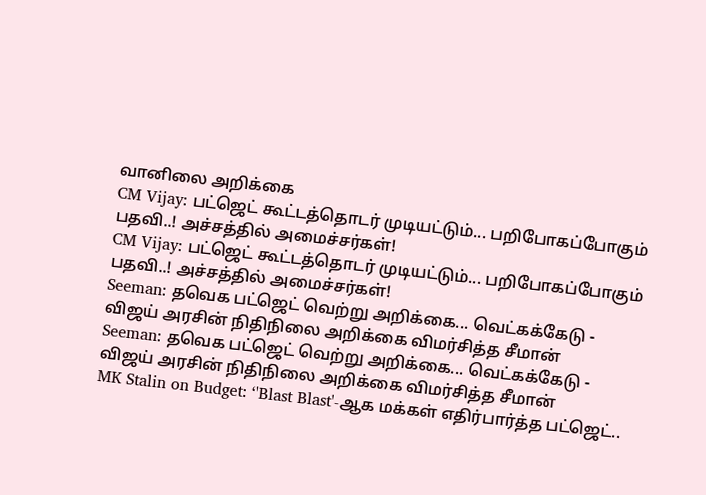வானிலை அறிக்கை
CM Vijay: பட்ஜெட் கூட்டத்தொடர் முடியட்டும்... பறிபோகப்போகும் பதவி..! அச்சத்தில் அமைச்சர்கள்!
CM Vijay: பட்ஜெட் கூட்டத்தொடர் முடியட்டும்... பறிபோகப்போகும் பதவி..! அச்சத்தில் அமைச்சர்கள்!
Seeman: தவெக பட்ஜெட் வெற்று அறிக்கை... வெட்கக்கேடு - விஜய் அரசின் நிதிநிலை அறிக்கை விமர்சித்த சீமான்
Seeman: தவெக பட்ஜெட் வெற்று அறிக்கை... வெட்கக்கேடு - விஜய் அரசின் நிதிநிலை அறிக்கை விமர்சித்த சீமான்
MK Stalin on Budget: ‘'Blast Blast'-ஆக மக்கள் எதிர்பார்த்த பட்ஜெட்..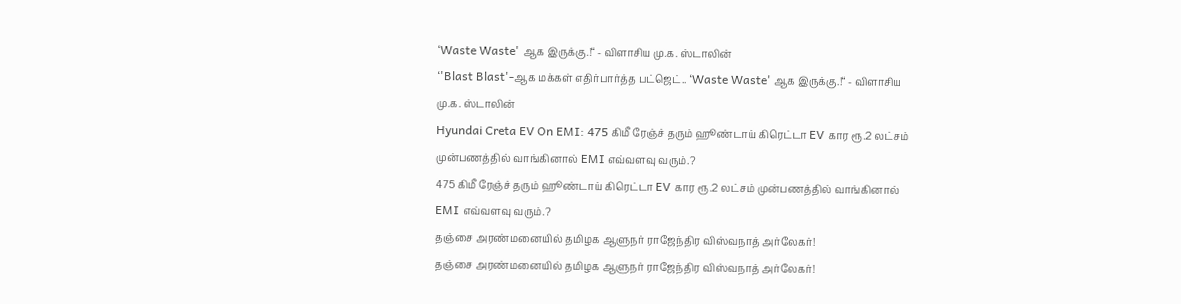‘Waste Waste' ஆக இருக்கு.!“ - விளாசிய மு.க. ஸ்டாலின்
‘'Blast Blast'-ஆக மக்கள் எதிர்பார்த்த பட்ஜெட்.. ‘Waste Waste' ஆக இருக்கு.!“ - விளாசிய மு.க. ஸ்டாலின்
Hyundai Creta EV On EMI: 475 கிமீ ரேஞ்ச் தரும் ஹூண்டாய் கிரெட்டா EV கார ரூ.2 லட்சம் முன்பணத்தில் வாங்கினால் EMI எவ்வளவு வரும்.?
475 கிமீ ரேஞ்ச் தரும் ஹூண்டாய் கிரெட்டா EV கார ரூ.2 லட்சம் முன்பணத்தில் வாங்கினால் EMI எவ்வளவு வரும்.?
தஞ்சை அரண்மனையில் தமிழக ஆளுநர் ராஜேந்திர விஸ்வநாத் அர்லேகர்!
தஞ்சை அரண்மனையில் தமிழக ஆளுநர் ராஜேந்திர விஸ்வநாத் அர்லேகர்!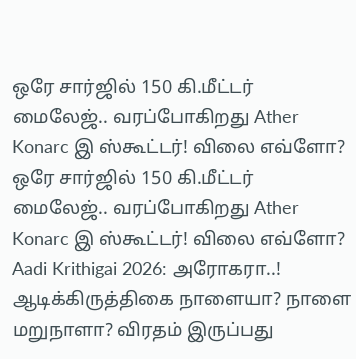ஒரே சார்ஜில் 150 கி.மீட்டர் மைலேஜ்.. வரப்போகிறது Ather Konarc இ ஸ்கூட்டர்! விலை எவ்ளோ?
ஒரே சார்ஜில் 150 கி.மீட்டர் மைலேஜ்.. வரப்போகிறது Ather Konarc இ ஸ்கூட்டர்! விலை எவ்ளோ?
Aadi Krithigai 2026: அரோகரா..! ஆடிக்கிருத்திகை நாளையா? நாளை மறுநாளா? விரதம் இருப்பது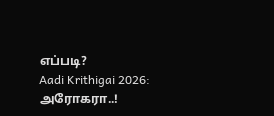எப்படி?
Aadi Krithigai 2026: அரோகரா..!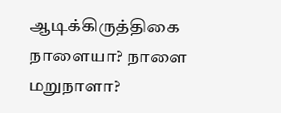ஆடிக்கிருத்திகை நாளையா? நாளை மறுநாளா?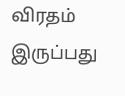விரதம் இருப்பது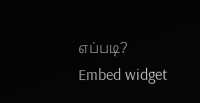எப்படி?
Embed widget